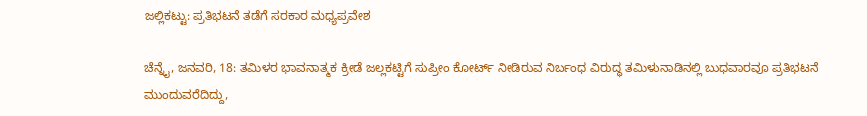ಜಲ್ಲಿಕಟ್ಟು: ಪ್ರತಿಭಟನೆ ತಡೆಗೆ ಸರಕಾರ ಮಧ್ಯಪ್ರವೇಶ

ಚೆನ್ನೈ, ಜನವರಿ, 18: ತಮಿಳರ ಭಾವನಾತ್ಮಕ ಕ್ರೀಡೆ ಜಲ್ಲಕಟ್ಟಿಗೆ ಸುಪ್ರೀಂ ಕೋರ್ಟ್ ನೀಡಿರುವ ನಿರ್ಬಂಧ ವಿರುದ್ಧ ತಮಿಳುನಾಡಿನಲ್ಲಿ ಬುಧವಾರವೂ ಪ್ರತಿಭಟನೆ ಮುಂದುವರೆದಿದ್ದು,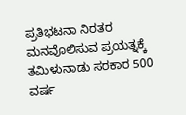ಪ್ರತಿಭಟನಾ ನಿರತರ ಮನವೊಲಿಸುವ ಪ್ರಯತ್ನಕ್ಕೆ ತಮಿಳುನಾಡು ಸರಕಾರ 500 ವರ್ಷ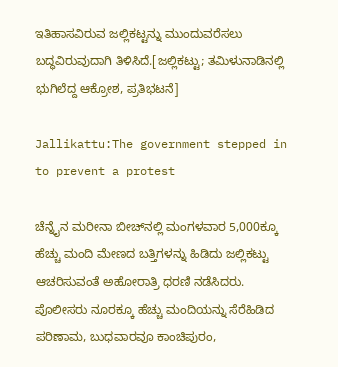ಇತಿಹಾಸವಿರುವ ಜಲ್ಲಿಕಟ್ಟನ್ನು ಮುಂದುವರೆಸಲು ಬದ್ಧವಿರುವುದಾಗಿ ತಿಳಿಸಿದೆ.[ಜಲ್ಲಿಕಟ್ಟು; ತಮಿಳುನಾಡಿನಲ್ಲಿ ಭುಗಿಲೆದ್ದ ಆಕ್ರೋಶ, ಪ್ರತಿಭಟನೆ]

Jallikattu:The government stepped in to prevent a protest

ಚೆನ್ನೈನ ಮರೀನಾ ಬೀಚ್‍ನಲ್ಲಿ ಮಂಗಳವಾರ 5,000ಕ್ಕೂ ಹೆಚ್ಚು ಮಂದಿ ಮೇಣದ ಬತ್ತಿಗಳನ್ನು ಹಿಡಿದು ಜಲ್ಲಿಕಟ್ಟು ಆಚರಿಸುವಂತೆ ಅಹೋರಾತ್ರಿ ಧರಣಿ ನಡೆಸಿದರು. ಪೊಲೀಸರು ನೂರಕ್ಕೂ ಹೆಚ್ಚು ಮಂದಿಯನ್ನು ಸೆರೆಹಿಡಿದ ಪರಿಣಾಮ, ಬುಧವಾರವೂ ಕಾಂಚಿಪುರಂ,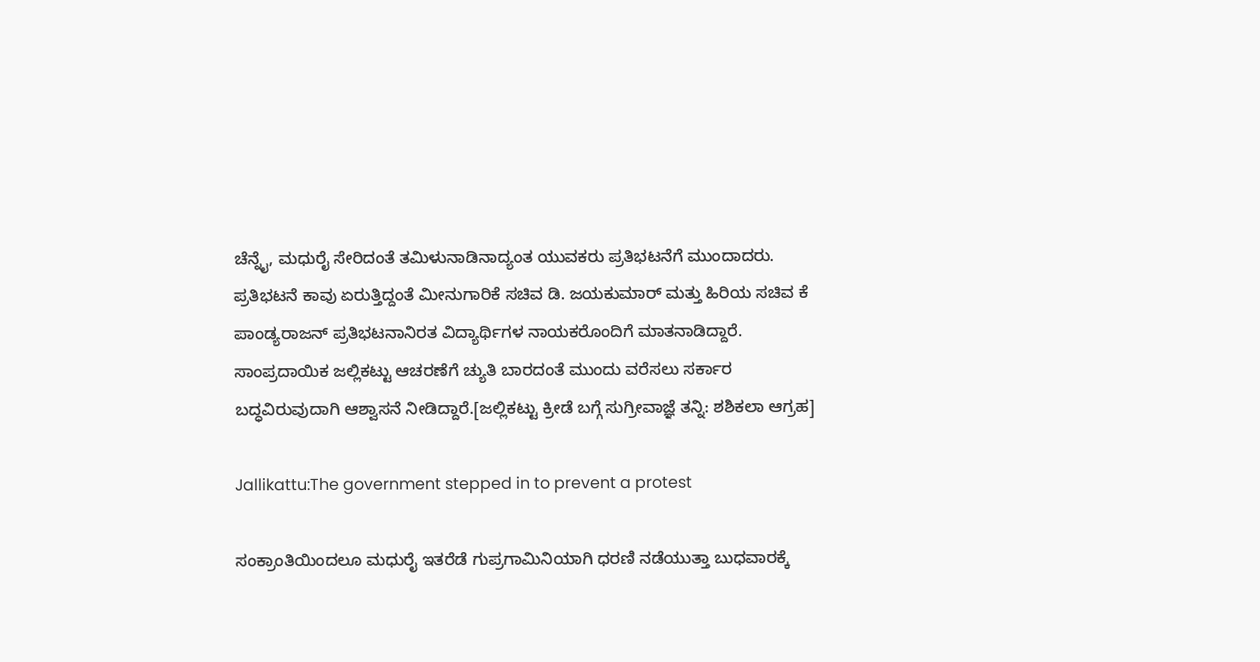ಚೆನ್ನೈ, ಮಧುರೈ ಸೇರಿದಂತೆ ತಮಿಳುನಾಡಿನಾದ್ಯಂತ ಯುವಕರು ಪ್ರತಿಭಟನೆಗೆ ಮುಂದಾದರು. ಪ್ರತಿಭಟನೆ ಕಾವು ಏರುತ್ತಿದ್ದಂತೆ ಮೀನುಗಾರಿಕೆ ಸಚಿವ ಡಿ. ಜಯಕುಮಾರ್ ಮತ್ತು ಹಿರಿಯ ಸಚಿವ ಕೆ ಪಾಂಡ್ಯರಾಜನ್ ಪ್ರತಿಭಟನಾನಿರತ ವಿದ್ಯಾರ್ಥಿಗಳ ನಾಯಕರೊಂದಿಗೆ ಮಾತನಾಡಿದ್ದಾರೆ. ಸಾಂಪ್ರದಾಯಿಕ ಜಲ್ಲಿಕಟ್ಟು ಆಚರಣೆಗೆ ಚ್ಯುತಿ ಬಾರದಂತೆ ಮುಂದು ವರೆಸಲು ಸರ್ಕಾರ ಬದ್ಧವಿರುವುದಾಗಿ ಆಶ್ವಾಸನೆ ನೀಡಿದ್ದಾರೆ.[ಜಲ್ಲಿಕಟ್ಟು ಕ್ರೀಡೆ ಬಗ್ಗೆ ಸುಗ್ರೀವಾಜ್ಞೆ ತನ್ನಿ: ಶಶಿಕಲಾ ಆಗ್ರಹ]

Jallikattu:The government stepped in to prevent a protest

ಸಂಕ್ರಾಂತಿಯಿಂದಲೂ ಮಧುರೈ ಇತರೆಡೆ ಗುಪ್ರಗಾಮಿನಿಯಾಗಿ ಧರಣಿ ನಡೆಯುತ್ತಾ ಬುಧವಾರಕ್ಕೆ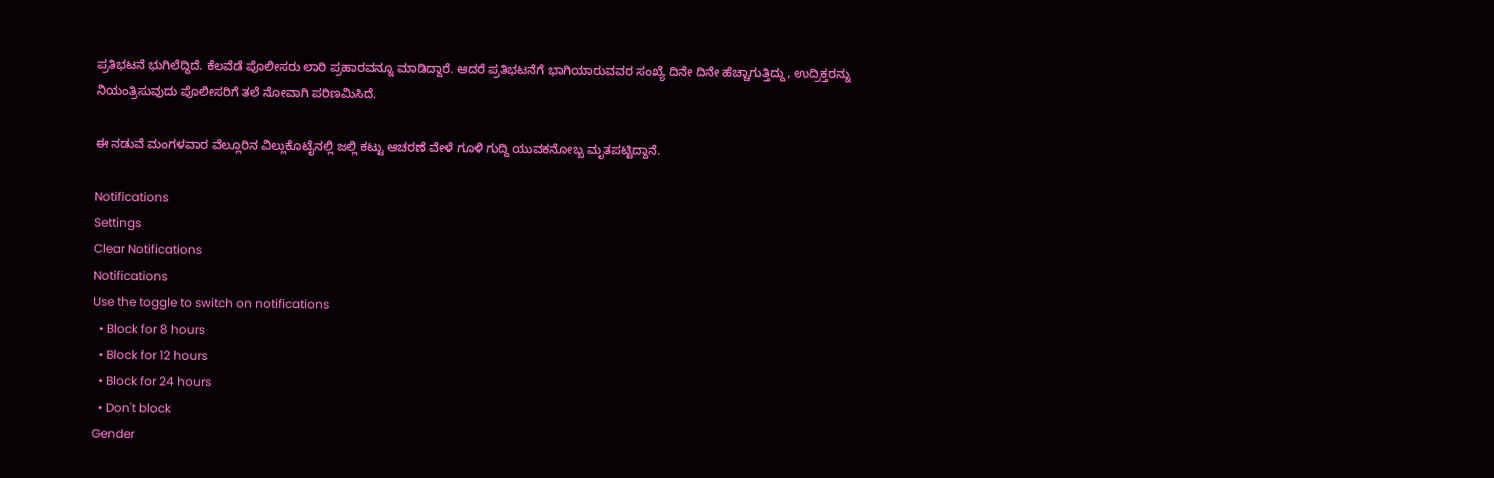ಪ್ರತಿಭಟನೆ ಭುಗಿಲೆದ್ದಿದೆ. ಕೆಲವೆಡೆ ಪೊಲೀಸರು ಲಾಠಿ ಪ್ರಹಾರವನ್ನೂ ಮಾಡಿದ್ದಾರೆ. ಆದರೆ ಪ್ರತಿಭಟನೆಗೆ ಭಾಗಿಯಾರುವವರ ಸಂಖ್ಯೆ ದಿನೇ ದಿನೇ ಹೆಚ್ಚಾಗುತ್ತಿದ್ದು, ಉದ್ರಿಕ್ತರನ್ನು ನಿಯಂತ್ರಿಸುವುದು ಪೊಲೀಸರಿಗೆ ತಲೆ ನೋವಾಗಿ ಪರಿಣಮಿಸಿದೆ.

ಈ ನಡುವೆ ಮಂಗಳವಾರ ವೆಲ್ಲೂರಿನ ವಿಲ್ಲುಕೊಟೈನಲ್ಲಿ ಜಲ್ಲಿ ಕಟ್ಟು ಆಚರಣೆ ವೇಳೆ ಗೂಳಿ ಗುದ್ದಿ ಯುವಕನೋಬ್ಬ ಮೃತಪಟ್ಟಿದ್ದಾನೆ.

Notifications
Settings
Clear Notifications
Notifications
Use the toggle to switch on notifications
  • Block for 8 hours
  • Block for 12 hours
  • Block for 24 hours
  • Don't block
Gender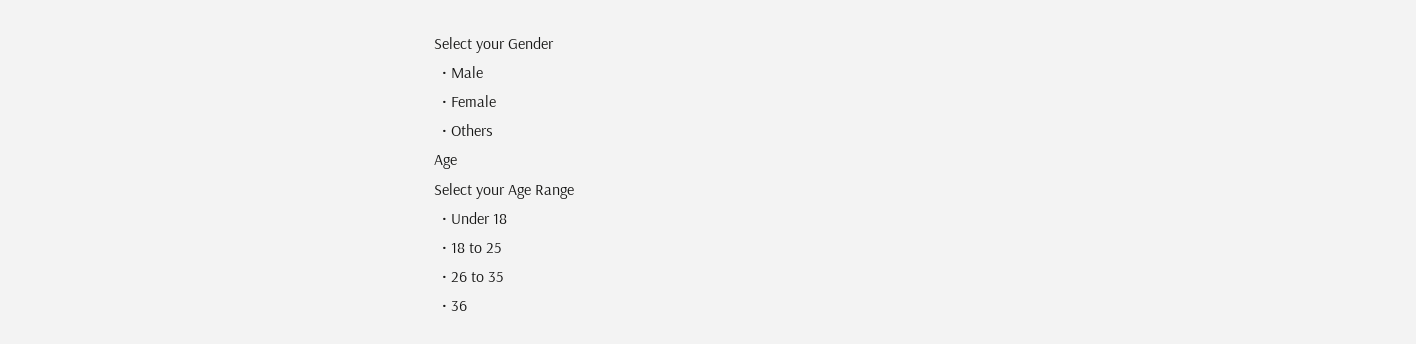Select your Gender
  • Male
  • Female
  • Others
Age
Select your Age Range
  • Under 18
  • 18 to 25
  • 26 to 35
  • 36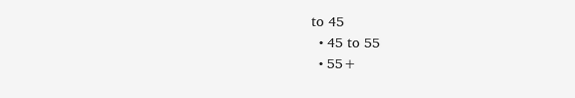to 45
  • 45 to 55
  • 55+